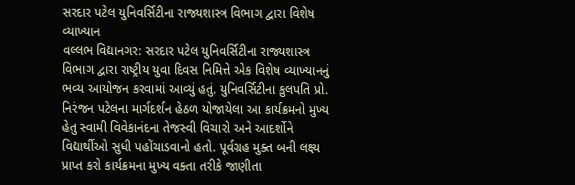સરદાર પટેલ યુનિવર્સિટીના રાજ્યશાસ્ત્ર વિભાગ દ્વારા વિશેષ વ્યાખ્યાન
વલ્લભ વિદ્યાનગર: સરદાર પટેલ યુનિવર્સિટીના રાજ્યશાસ્ત્ર વિભાગ દ્વારા રાષ્ટ્રીય યુવા દિવસ નિમિત્તે એક વિશેષ વ્યાખ્યાનનું ભવ્ય આયોજન કરવામાં આવ્યું હતું. યુનિવર્સિટીના કુલપતિ પ્રો. નિરંજન પટેલના માર્ગદર્શન હેઠળ યોજાયેલા આ કાર્યક્રમનો મુખ્ય હેતુ સ્વામી વિવેકાનંદના તેજસ્વી વિચારો અને આદર્શોને વિદ્યાર્થીઓ સુધી પહોંચાડવાનો હતો. પૂર્વગ્રહ મુક્ત બની લક્ષ્ય પ્રાપ્ત કરો કાર્યક્રમના મુખ્ય વક્તા તરીકે જાણીતા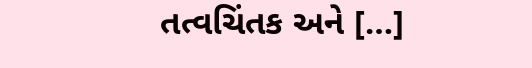તત્વચિંતક અને […]